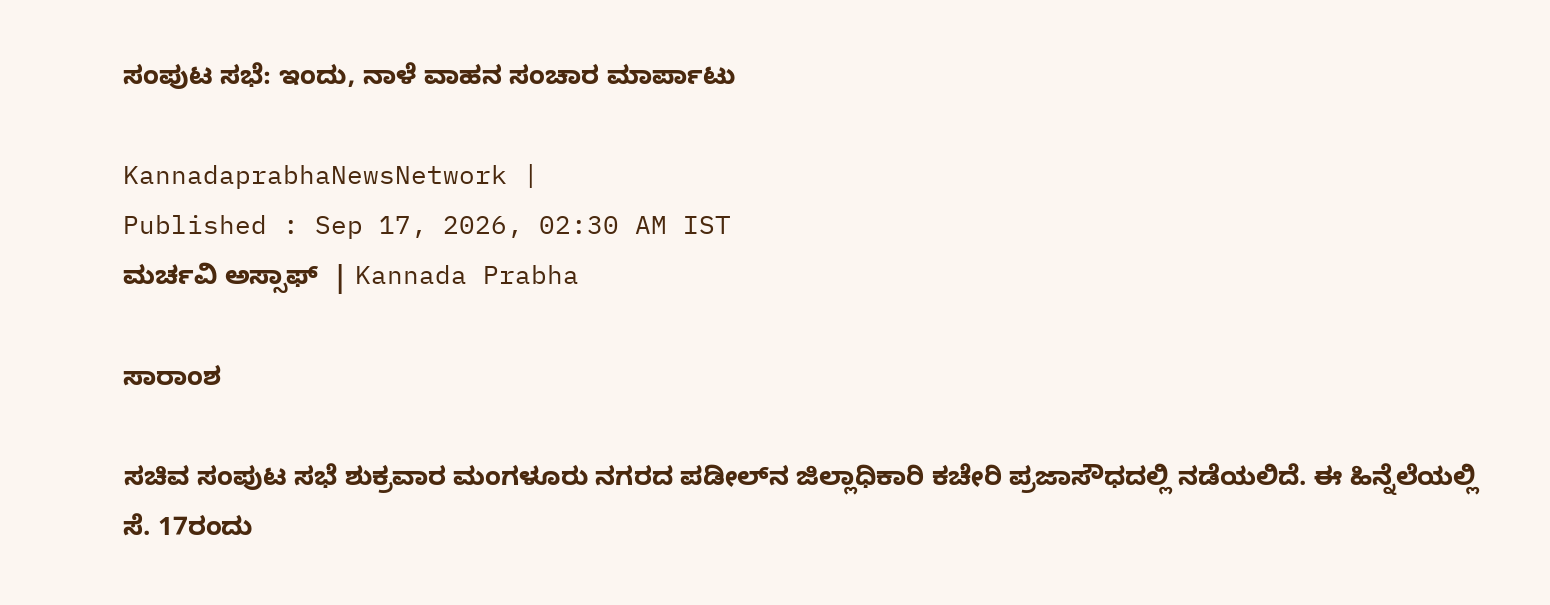ಸಂಪುಟ ಸಭೆ: ಇಂದು, ನಾಳೆ ವಾಹನ ಸಂಚಾರ ಮಾರ್ಪಾಟು

KannadaprabhaNewsNetwork |
Published : Sep 17, 2026, 02:30 AM IST
ಮರ್ಚವಿ ಅಸ್ಸಾಫ್  | Kannada Prabha

ಸಾರಾಂಶ

ಸಚಿವ ಸಂಪುಟ ಸಭೆ ಶುಕ್ರವಾರ ಮಂಗಳೂರು ನಗರದ ಪಡೀಲ್‌ನ ಜಿಲ್ಲಾಧಿಕಾರಿ ಕಚೇರಿ ಪ್ರಜಾಸೌಧದಲ್ಲಿ ನಡೆಯಲಿದೆ. ಈ ಹಿನ್ನೆಲೆಯಲ್ಲಿ ಸೆ. 17ರಂದು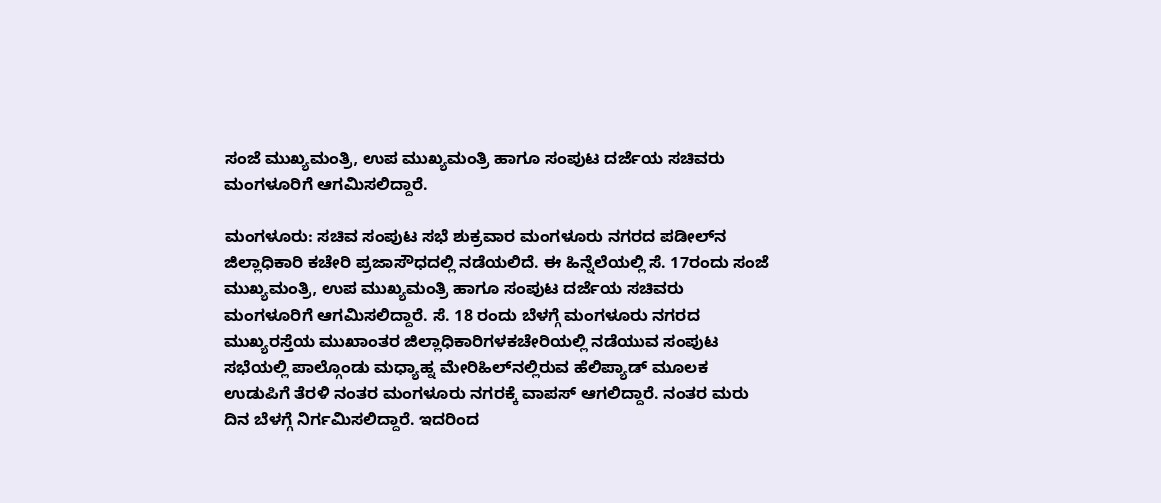ಸಂಜೆ ಮುಖ್ಯಮಂತ್ರಿ, ಉಪ ಮುಖ್ಯಮಂತ್ರಿ ಹಾಗೂ ಸಂಪುಟ ದರ್ಜೆಯ ಸಚಿವರು ಮಂಗಳೂರಿಗೆ ಆಗಮಿಸಲಿದ್ದಾರೆ.

ಮಂಗಳೂರು: ಸಚಿವ ಸಂಪುಟ ಸಭೆ ಶುಕ್ರವಾರ ಮಂಗಳೂರು ನಗರದ ಪಡೀಲ್‌ನ ಜಿಲ್ಲಾಧಿಕಾರಿ ಕಚೇರಿ ಪ್ರಜಾಸೌಧದಲ್ಲಿ ನಡೆಯಲಿದೆ. ಈ ಹಿನ್ನೆಲೆಯಲ್ಲಿ ಸೆ. 17ರಂದು ಸಂಜೆ ಮುಖ್ಯಮಂತ್ರಿ, ಉಪ ಮುಖ್ಯಮಂತ್ರಿ ಹಾಗೂ ಸಂಪುಟ ದರ್ಜೆಯ ಸಚಿವರು ಮಂಗಳೂರಿಗೆ ಆಗಮಿಸಲಿದ್ದಾರೆ. ಸೆ. 18 ರಂದು ಬೆಳಗ್ಗೆ ಮಂಗಳೂರು ನಗರದ ಮುಖ್ಯರಸ್ತೆಯ ಮುಖಾಂತರ ಜಿಲ್ಲಾಧಿಕಾರಿಗಳಕಚೇರಿಯಲ್ಲಿ ನಡೆಯುವ ಸಂಪುಟ ಸಭೆಯಲ್ಲಿ ಪಾಲ್ಗೊಂಡು ಮಧ್ಯಾಹ್ನ ಮೇರಿಹಿಲ್‌ನಲ್ಲಿರುವ ಹೆಲಿಪ್ಯಾಡ್ ಮೂಲಕ ಉಡುಪಿಗೆ ತೆರಳಿ ನಂತರ ಮಂಗಳೂರು ನಗರಕ್ಕೆ ವಾಪಸ್‌ ಆಗಲಿದ್ದಾರೆ. ನಂತರ ಮರು ದಿನ ಬೆಳಗ್ಗೆ ನಿರ್ಗಮಿಸಲಿದ್ದಾರೆ. ಇದರಿಂದ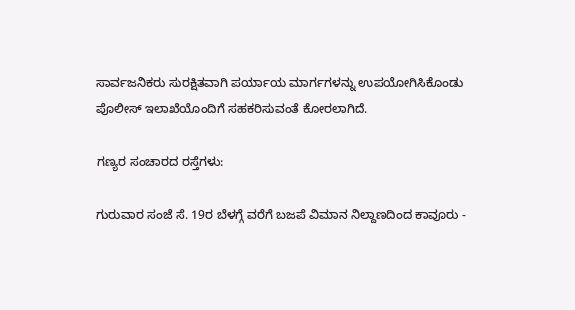ಸಾರ್ವಜನಿಕರು ಸುರಕ್ಷಿತವಾಗಿ ಪರ್ಯಾಯ ಮಾರ್ಗಗಳನ್ನು ಉಪಯೋಗಿಸಿಕೊಂಡು ಪೊಲೀಸ್ ಇಲಾಖೆಯೊಂದಿಗೆ ಸಹಕರಿಸುವಂತೆ ಕೋರಲಾಗಿದೆ.

ಗಣ್ಯರ ಸಂಚಾರದ ರಸ್ತೆಗಳು:

ಗುರುವಾರ ಸಂಜೆ ಸೆ. 19ರ ಬೆಳಗ್ಗೆ ವರೆಗೆ ಬಜಪೆ ವಿಮಾನ ನಿಲ್ದಾಣದಿಂದ ಕಾವೂರು -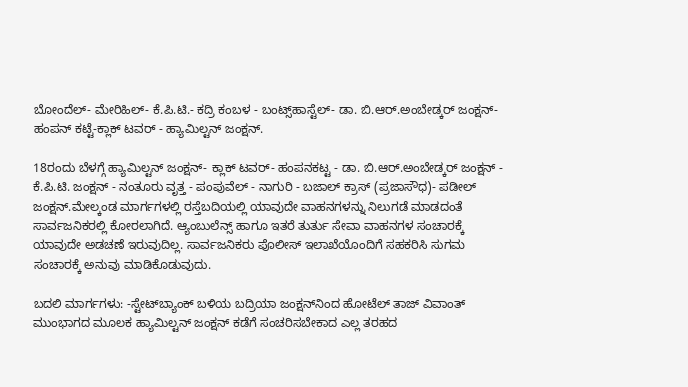ಬೋಂದೆಲ್- ಮೇರಿಹಿಲ್- ಕೆ.ಪಿ.ಟಿ.- ಕದ್ರಿ ಕಂಬಳ - ಬಂಟ್ಸ್‌ಹಾಸ್ಟೆಲ್‌- ಡಾ. ಬಿ.ಆರ್.ಅಂಬೇಡ್ಕರ್ ಜಂಕ್ಷನ್- ಹಂಪನ್ ಕಟ್ಟೆ-ಕ್ಲಾಕ್ ಟವರ್ - ಹ್ಯಾಮಿಲ್ಟನ್ ಜಂಕ್ಷನ್.

18ರಂದು ಬೆಳಗ್ಗೆ ಹ್ಯಾಮಿಲ್ಟನ್ ಜಂಕ್ಷನ್- ಕ್ಲಾಕ್ ಟವರ್- ಹಂಪನಕಟ್ಟ - ಡಾ. ಬಿ.ಆರ್.ಅಂಬೇಡ್ಕರ್ ಜಂಕ್ಷನ್ - ಕೆ.ಪಿ.ಟಿ. ಜಂಕ್ಷನ್ - ನಂತೂರು ವೃತ್ತ - ಪಂಪುವೆಲ್ - ನಾಗುರಿ - ಬಜಾಲ್ ಕ್ರಾಸ್ (ಪ್ರಜಾಸೌಧ)- ಪಡೀಲ್ ಜಂಕ್ಷನ್.ಮೇಲ್ಕಂಡ ಮಾರ್ಗಗಳಲ್ಲಿ ರಸ್ತೆಬದಿಯಲ್ಲಿ ಯಾವುದೇ ವಾಹನಗಳನ್ನು ನಿಲುಗಡೆ ಮಾಡದಂತೆ ಸಾರ್ವಜನಿಕರಲ್ಲಿ ಕೋರಲಾಗಿದೆ. ಆ್ಯಂಬುಲೆನ್ಸ್‌ ಹಾಗೂ ಇತರೆ ತುರ್ತು ಸೇವಾ ವಾಹನಗಳ ಸಂಚಾರಕ್ಕೆ ಯಾವುದೇ ಅಡಚಣೆ ಇರುವುದಿಲ್ಲ. ಸಾರ್ವಜನಿಕರು ಪೊಲೀಸ್ ಇಲಾಖೆಯೊಂದಿಗೆ ಸಹಕರಿಸಿ ಸುಗಮ ಸಂಚಾರಕ್ಕೆ ಅನುವು ಮಾಡಿಕೊಡುವುದು.

ಬದಲಿ ಮಾರ್ಗಗಳು: -ಸ್ಟೇಟ್‌ಬ್ಯಾಂಕ್‌ ಬಳಿಯ ಬದ್ರಿಯಾ ಜಂಕ್ಷನ್‌ನಿಂದ ಹೋಟೆಲ್ ತಾಜ್ ವಿವಾಂತ್ ಮುಂಭಾಗದ ಮೂಲಕ ಹ್ಯಾಮಿಲ್ಟನ್ ಜಂಕ್ಷನ್ ಕಡೆಗೆ ಸಂಚರಿಸಬೇಕಾದ ಎಲ್ಲ ತರಹದ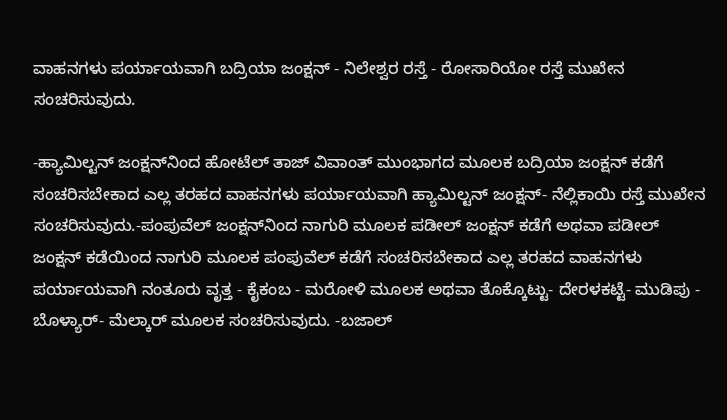ವಾಹನಗಳು ಪರ್ಯಾಯವಾಗಿ ಬದ್ರಿಯಾ ಜಂಕ್ಷನ್ - ನಿಲೇಶ್ವರ ರಸ್ತೆ - ರೋಸಾರಿಯೋ ರಸ್ತೆ ಮುಖೇನ ಸಂಚರಿಸುವುದು.

-ಹ್ಯಾಮಿಲ್ಟನ್ ಜಂಕ್ಷನ್‌ನಿಂದ ಹೋಟೆಲ್ ತಾಜ್ ವಿವಾಂತ್ ಮುಂಭಾಗದ ಮೂಲಕ ಬದ್ರಿಯಾ ಜಂಕ್ಷನ್ ಕಡೆಗೆ ಸಂಚರಿಸಬೇಕಾದ ಎಲ್ಲ ತರಹದ ವಾಹನಗಳು ಪರ್ಯಾಯವಾಗಿ ಹ್ಯಾಮಿಲ್ಟನ್ ಜಂಕ್ಷನ್- ನೆಲ್ಲಿಕಾಯಿ ರಸ್ತೆ ಮುಖೇನ ಸಂಚರಿಸುವುದು.-ಪಂಪುವೆಲ್ ಜಂಕ್ಷನ್‌ನಿಂದ ನಾಗುರಿ ಮೂಲಕ ಪಡೀಲ್ ಜಂಕ್ಷನ್ ಕಡೆಗೆ ಅಥವಾ ಪಡೀಲ್ ಜಂಕ್ಷನ್ ಕಡೆಯಿಂದ ನಾಗುರಿ ಮೂಲಕ ಪಂಪುವೆಲ್ ಕಡೆಗೆ ಸಂಚರಿಸಬೇಕಾದ ಎಲ್ಲ ತರಹದ ವಾಹನಗಳು ಪರ್ಯಾಯವಾಗಿ ನಂತೂರು ವೃತ್ತ - ಕೈಕಂಬ - ಮರೋಳಿ ಮೂಲಕ ಅಥವಾ ತೊಕ್ಕೊಟ್ಟು- ದೇರಳಕಟ್ಟೆ- ಮುಡಿಪು - ಬೊಳ್ಯಾರ್- ಮೆಲ್ಕಾರ್ ಮೂಲಕ ಸಂಚರಿಸುವುದು. -ಬಜಾಲ್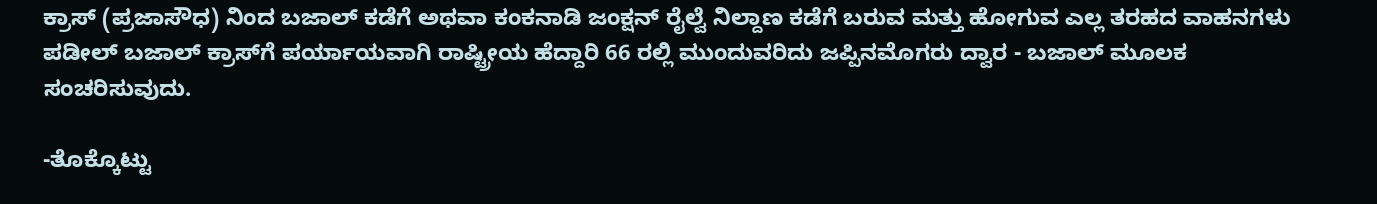ಕ್ರಾಸ್ (ಪ್ರಜಾಸೌಧ) ನಿಂದ ಬಜಾಲ್ ಕಡೆಗೆ ಅಥವಾ ಕಂಕನಾಡಿ ಜಂಕ್ಷನ್ ರೈಲ್ವೆ ನಿಲ್ದಾಣ ಕಡೆಗೆ ಬರುವ ಮತ್ತು ಹೋಗುವ ಎಲ್ಲ ತರಹದ ವಾಹನಗಳು ಪಡೀಲ್ ಬಜಾಲ್ ಕ್ರಾಸ್‌ಗೆ ಪರ್ಯಾಯವಾಗಿ ರಾಷ್ಟ್ರೀಯ ಹೆದ್ದಾರಿ 66 ರಲ್ಲಿ ಮುಂದುವರಿದು ಜಪ್ಪಿನಮೊಗರು ದ್ವಾರ - ಬಜಾಲ್ ಮೂಲಕ ಸಂಚರಿಸುವುದು.

-ತೊಕ್ಕೊಟ್ಟು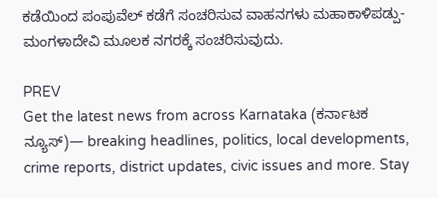ಕಡೆಯಿಂದ ಪಂಪುವೆಲ್ ಕಡೆಗೆ ಸಂಚರಿಸುವ ವಾಹನಗಳು ಮಹಾಕಾಳಿಪಡ್ಪು- ಮಂಗಳಾದೇವಿ ಮೂಲಕ ನಗರಕ್ಕೆ ಸಂಚರಿಸುವುದು.

PREV
Get the latest news from across Karnataka (ಕರ್ನಾಟಕ ನ್ಯೂಸ್)— breaking headlines, politics, local developments, crime reports, district updates, civic issues and more. Stay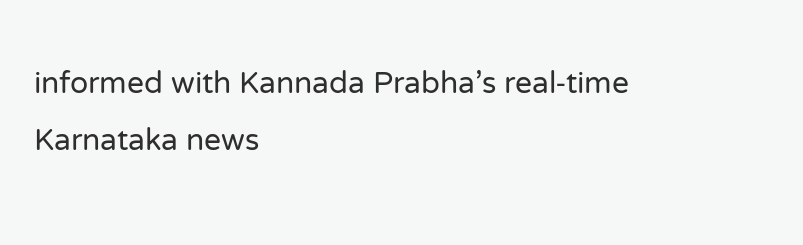informed with Kannada Prabha’s real‑time Karnataka news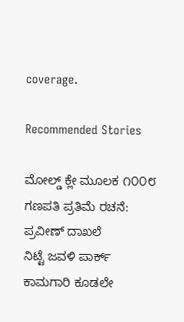coverage.

Recommended Stories

ಮೋಲ್ಡ್ ಕ್ಲೇ ಮೂಲಕ ೧೦೦೮ ಗಣಪತಿ ಪ್ರತಿಮೆ ರಚನೆ: ಪ್ರವೀಣ್‌ ದಾಖಲೆ
ನಿಟ್ಟೆ ಜವಳಿ ಪಾರ್ಕ್ ಕಾಮಗಾರಿ ಕೂಡಲೇ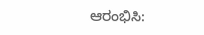ಆರಂಭಿಸಿ: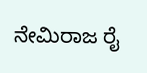ನೇಮಿರಾಜ ರೈ